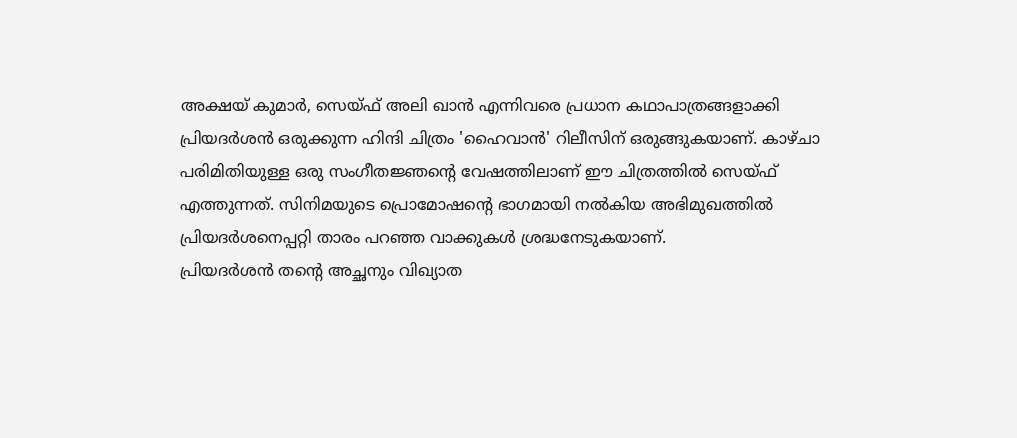അക്ഷയ് കുമാർ, സെയ്ഫ് അലി ഖാൻ എന്നിവരെ പ്രധാന കഥാപാത്രങ്ങളാക്കി പ്രിയദർശൻ ഒരുക്കുന്ന ഹിന്ദി ചിത്രം 'ഹൈവാൻ' റിലീസിന് ഒരുങ്ങുകയാണ്. കാഴ്ചാ പരിമിതിയുള്ള ഒരു സംഗീതജ്ഞന്റെ വേഷത്തിലാണ് ഈ ചിത്രത്തിൽ സെയ്ഫ് എത്തുന്നത്. സിനിമയുടെ പ്രൊമോഷന്റെ ഭാഗമായി നൽകിയ അഭിമുഖത്തിൽ പ്രിയദർശനെപ്പറ്റി താരം പറഞ്ഞ വാക്കുകൾ ശ്രദ്ധനേടുകയാണ്.
പ്രിയദർശൻ തന്റെ അച്ഛനും വിഖ്യാത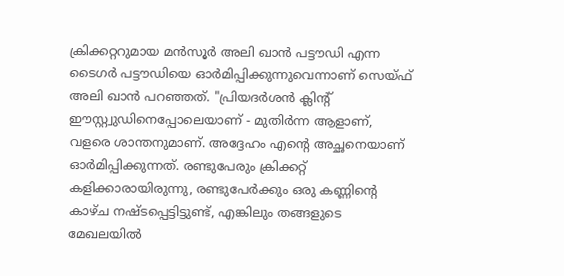ക്രിക്കറ്ററുമായ മൻസൂർ അലി ഖാൻ പട്ടൗഡി എന്ന ടൈഗർ പട്ടൗഡിയെ ഓർമിപ്പിക്കുന്നുവെന്നാണ് സെയ്ഫ് അലി ഖാൻ പറഞ്ഞത്. "പ്രിയദർശൻ ക്ലിന്റ് ഈസ്റ്റ്വുഡിനെപ്പോലെയാണ് - മുതിർന്ന ആളാണ്, വളരെ ശാന്തനുമാണ്. അദ്ദേഹം എന്റെ അച്ഛനെയാണ് ഓർമിപ്പിക്കുന്നത്. രണ്ടുപേരും ക്രിക്കറ്റ് കളിക്കാരായിരുന്നു, രണ്ടുപേർക്കും ഒരു കണ്ണിന്റെ കാഴ്ച നഷ്ടപ്പെട്ടിട്ടുണ്ട്, എങ്കിലും തങ്ങളുടെ മേഖലയിൽ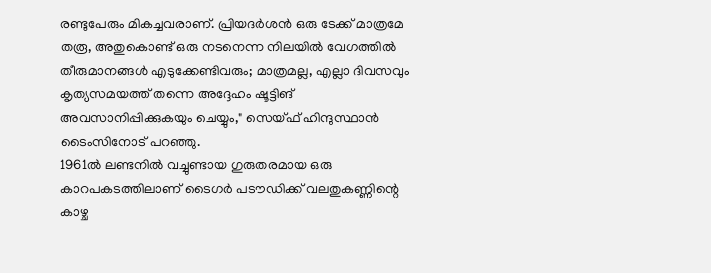രണ്ടുപേരും മികച്ചവരാണ്. പ്രിയദർശൻ ഒരു ടേക്ക് മാത്രമേ തരൂ, അതുകൊണ്ട് ഒരു നടനെന്ന നിലയിൽ വേഗത്തിൽ തീരുമാനങ്ങൾ എടുക്കേണ്ടിവരും; മാത്രമല്ല, എല്ലാ ദിവസവും കൃത്യസമയത്ത് തന്നെ അദ്ദേഹം ഷൂട്ടിങ് അവസാനിപ്പിക്കുകയും ചെയ്യും," സെയ്ഫ് ഹിന്ദുസ്ഥാൻ ടൈംസിനോട് പറഞ്ഞു.
1961ൽ ലണ്ടനിൽ വച്ചുണ്ടായ ഗുരുതരമായ ഒരു കാറപകടത്തിലാണ് ടൈഗർ പടൗഡിക്ക് വലതുകണ്ണിന്റെ കാഴ്ച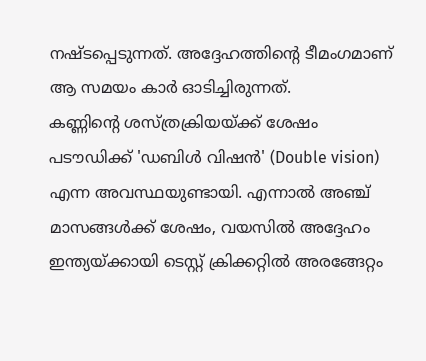നഷ്ടപ്പെടുന്നത്. അദ്ദേഹത്തിന്റെ ടീമംഗമാണ് ആ സമയം കാർ ഓടിച്ചിരുന്നത്.
കണ്ണിന്റെ ശസ്ത്രക്രിയയ്ക്ക് ശേഷം പടൗഡിക്ക് 'ഡബിൾ വിഷൻ' (Double vision) എന്ന അവസ്ഥയുണ്ടായി. എന്നാൽ അഞ്ച് മാസങ്ങൾക്ക് ശേഷം, വയസിൽ അദ്ദേഹം ഇന്ത്യയ്ക്കായി ടെസ്റ്റ് ക്രിക്കറ്റിൽ അരങ്ങേറ്റം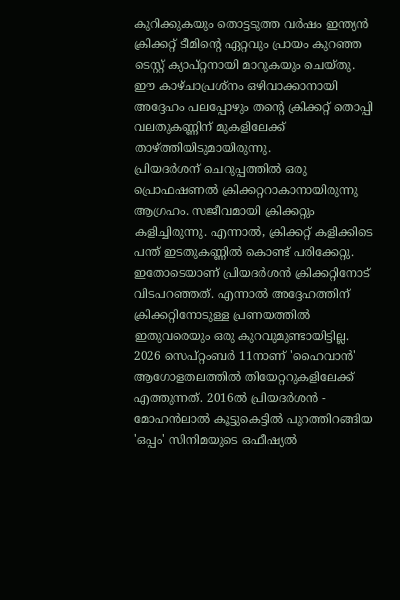കുറിക്കുകയും തൊട്ടടുത്ത വർഷം ഇന്ത്യൻ ക്രിക്കറ്റ് ടീമിന്റെ ഏറ്റവും പ്രായം കുറഞ്ഞ ടെസ്റ്റ് ക്യാപ്റ്റനായി മാറുകയും ചെയ്തു. ഈ കാഴ്ചാപ്രശ്നം ഒഴിവാക്കാനായി അദ്ദേഹം പലപ്പോഴും തന്റെ ക്രിക്കറ്റ് തൊപ്പി വലതുകണ്ണിന് മുകളിലേക്ക് താഴ്ത്തിയിടുമായിരുന്നു.
പ്രിയദർശന് ചെറുപ്പത്തിൽ ഒരു പ്രൊഫഷണൽ ക്രിക്കറ്ററാകാനായിരുന്നു ആഗ്രഹം. സജീവമായി ക്രിക്കറ്റും കളിച്ചിരുന്നു. എന്നാൽ, ക്രിക്കറ്റ് കളിക്കിടെ പന്ത് ഇടതുകണ്ണിൽ കൊണ്ട് പരിക്കേറ്റു. ഇതോടെയാണ് പ്രിയദർശൻ ക്രിക്കറ്റിനോട് വിടപറഞ്ഞത്. എന്നാൽ അദ്ദേഹത്തിന് ക്രിക്കറ്റിനോടുള്ള പ്രണയത്തിൽ ഇതുവരെയും ഒരു കുറവുമുണ്ടായിട്ടില്ല.
2026 സെപ്റ്റംബർ 11നാണ് 'ഹൈവാൻ' ആഗോളതലത്തിൽ തിയേറ്ററുകളിലേക്ക് എത്തുന്നത്. 2016ൽ പ്രിയദർശൻ - മോഹൻലാൽ കൂട്ടുകെട്ടിൽ പുറത്തിറങ്ങിയ 'ഒപ്പം' സിനിമയുടെ ഒഫീഷ്യൽ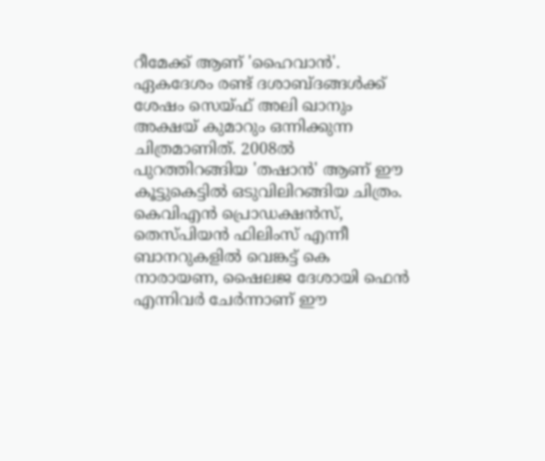റീമേക്ക് ആണ് 'ഹൈവാൻ'. ഏകദേശം രണ്ട് ദശാബ്ദങ്ങൾക്ക് ശേഷം സെയ്ഫ് അലി ഖാനും അക്ഷയ് കുമാറും ഒന്നിക്കുന്ന ചിത്രമാണിത്. 2008ൽ പുറത്തിറങ്ങിയ 'തഷാൻ' ആണ് ഈ കൂട്ടുകെട്ടിൽ ഒടുവിലിറങ്ങിയ ചിത്രം. കെവിഎൻ പ്രൊഡക്ഷൻസ്, തെസ്പിയൻ ഫിലിംസ് എന്നീ ബാനറുകളിൽ വെങ്കട്ട് കെ നാരായണ, ഷൈലജ ദേശായി ഫെൻ എന്നിവർ ചേർന്നാണ് ഈ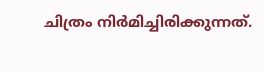ചിത്രം നിർമിച്ചിരിക്കുന്നത്.